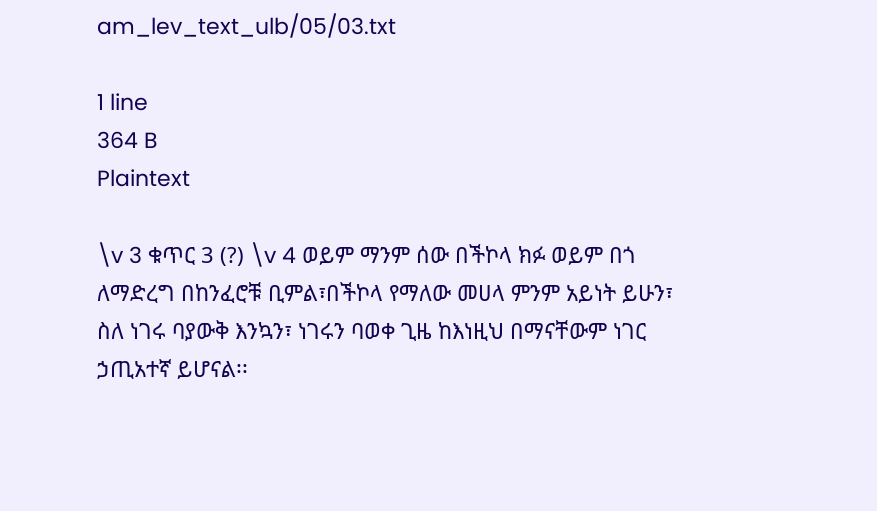am_lev_text_ulb/05/03.txt

1 line
364 B
Plaintext

\v 3 ቁጥር 3 (?) \v 4 ወይም ማንም ሰው በችኮላ ክፉ ወይም በጎ ለማድረግ በከንፈሮቹ ቢምል፣በችኮላ የማለው መሀላ ምንም አይነት ይሁን፣ ስለ ነገሩ ባያውቅ እንኳን፣ ነገሩን ባወቀ ጊዜ ከእነዚህ በማናቸውም ነገር ኃጢአተኛ ይሆናል፡፡